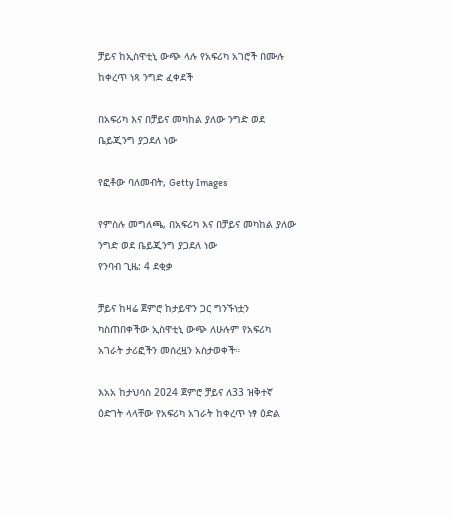ቻይና ከኢስዋቲኒ ውጭ ላሉ የአፍሪካ አገሮች በሙሉ ከቀረጥ ነጻ ንግድ ፈቀደች

በአፍሪካ እና በቻይና መካከል ያለው ንግድ ወደ ቤይጂንግ ያጋደለ ነው

የፎቶው ባለመብት, Getty Images

የምስሉ መግለጫ, በአፍሪካ እና በቻይና መካከል ያለው ንግድ ወደ ቤይጂንግ ያጋደለ ነው
የንባብ ጊዜ: 4 ደቂቃ

ቻይና ከዛሬ ጀምሮ ከታይዋን ጋር ግንኙነቷን ካስጠበቀችው ኢስዋቲኒ ውጭ ለሁሉም የአፍሪካ አገራት ታሪፎችን መሰረዟን አስታወቀች።

እአአ ከታህሳስ 2024 ጀምሮ ቻይና ለ33 ዝቅተኛ ዕድገት ላላቸው የአፍሪካ አገራት ከቀረጥ ነፃ ዕድል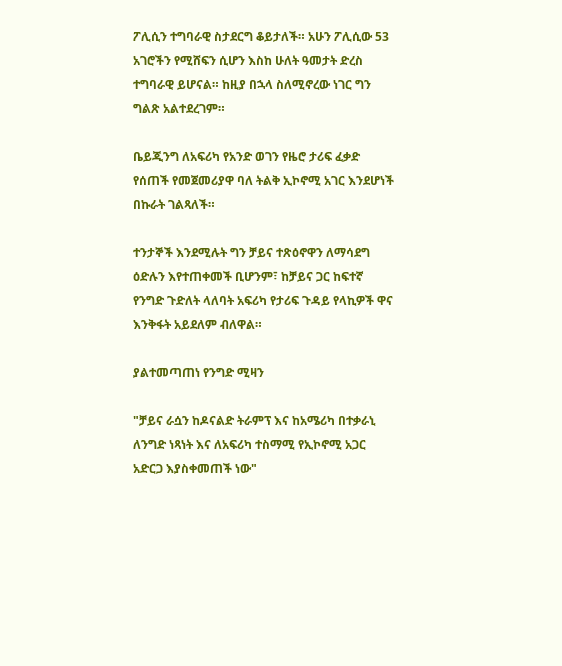ፖሊሲን ተግባራዊ ስታደርግ ቆይታለች። አሁን ፖሊሲው 53 አገሮችን የሚሸፍን ሲሆን እስከ ሁለት ዓመታት ድረስ ተግባራዊ ይሆናል። ከዚያ በኋላ ስለሚኖረው ነገር ግን ግልጽ አልተደረገም።

ቤይጂንግ ለአፍሪካ የአንድ ወገን የዜሮ ታሪፍ ፈቃድ የሰጠች የመጀመሪያዋ ባለ ትልቅ ኢኮኖሚ አገር እንደሆነች በኩራት ገልጻለች።

ተንታኞች እንደሚሉት ግን ቻይና ተጽዕኖዋን ለማሳደግ ዕድሉን እየተጠቀመች ቢሆንም፣ ከቻይና ጋር ከፍተኛ የንግድ ጉድለት ላለባት አፍሪካ የታሪፍ ጉዳይ የላኪዎች ዋና እንቅፋት አይደለም ብለዋል።

ያልተመጣጠነ የንግድ ሚዛን

"ቻይና ራሷን ከዶናልድ ትራምፕ እና ከአሜሪካ በተቃራኒ ለንግድ ነጻነት እና ለአፍሪካ ተስማሚ የኢኮኖሚ አጋር አድርጋ እያስቀመጠች ነው"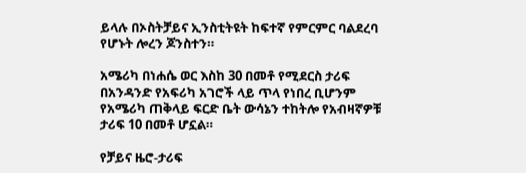ይላሉ በኦስትቻይና ኢንስቲትዩት ከፍተኛ የምርምር ባልደረባ የሆኑት ሎረን ጆንስተን።

አሜሪካ በነሐሴ ወር እስከ 30 በመቶ የሚደርስ ታሪፍ በአንዳንድ የአፍሪካ አገሮች ላይ ጥላ የነበረ ቢሆንም የአሜሪካ ጠቅላይ ፍርድ ቤት ውሳኔን ተከትሎ የአብዛኛዎቹ ታሪፍ 10 በመቶ ሆኗል።

የቻይና ዜሮ-ታሪፍ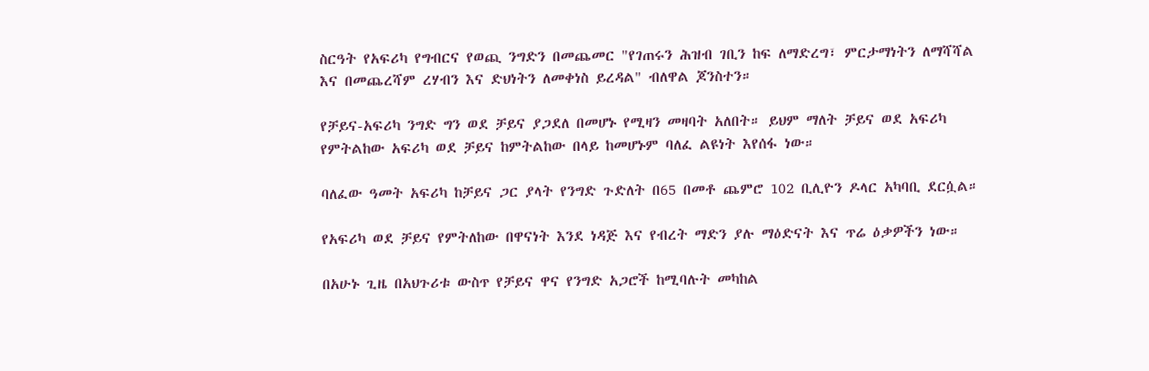ስርዓት የአፍሪካ የግብርና የወጪ ንግድን በመጨመር "የገጠሩን ሕዝብ ገቢን ከፍ ለማድረግ፣ ምርታማነትን ለማሻሻል እና በመጨረሻም ረሃብን እና ድህነትን ለመቀነስ ይረዳል" ብለዋል ጆንስተን።

የቻይና-አፍሪካ ንግድ ግን ወደ ቻይና ያጋደለ በመሆኑ የሚዛን መዛባት አለበት። ይህም ማለት ቻይና ወደ አፍሪካ የምትልከው አፍሪካ ወደ ቻይና ከምትልከው በላይ ከመሆኑም ባለፈ ልዩነት እየሰፋ ነው።

ባለፈው ዓመት አፍሪካ ከቻይና ጋር ያላት የንግድ ጉድለት በ65 በመቶ ጨምሮ 102 ቢሊዮን ዶላር አካባቢ ደርሷል።

የአፍሪካ ወደ ቻይና የምትለከው በዋናነት እንደ ነዳጅ እና የብረት ማድን ያሉ ማዕድናት እና ጥሬ ዕቃዎችን ነው።

በአሁኑ ጊዜ በአህጉሪቱ ውስጥ የቻይና ዋና የንግድ አጋሮች ከሚባሉት መካከል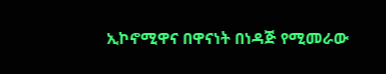ኢኮኖሚዋና በዋናነት በነዳጅ የሚመራው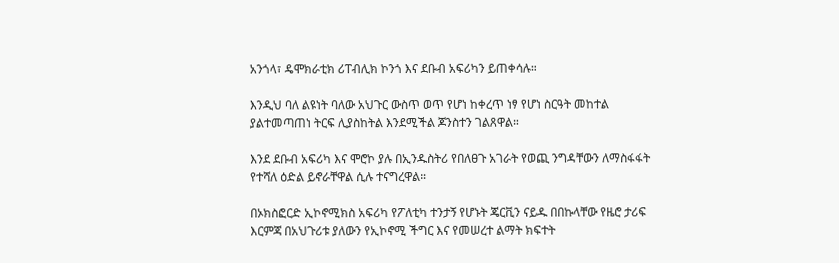አንጎላ፣ ዴሞክራቲክ ሪፐብሊክ ኮንጎ እና ደቡብ አፍሪካን ይጠቀሳሉ።

እንዲህ ባለ ልዩነት ባለው አህጉር ውስጥ ወጥ የሆነ ከቀረጥ ነፃ የሆነ ስርዓት መከተል ያልተመጣጠነ ትርፍ ሊያስከትል እንደሚችል ጆንስተን ገልጸዋል።

እንደ ደቡብ አፍሪካ እና ሞሮኮ ያሉ በኢንዱስትሪ የበለፀጉ አገራት የወጪ ንግዳቸውን ለማስፋፋት የተሻለ ዕድል ይኖራቸዋል ሲሉ ተናግረዋል።

በኦክስፎርድ ኢኮኖሚክስ አፍሪካ የፖለቲካ ተንታኝ የሆኑት ጄርቪን ናይዱ በበኩላቸው የዜሮ ታሪፍ እርምጃ በአህጉሪቱ ያለውን የኢኮኖሚ ችግር እና የመሠረተ ልማት ክፍተት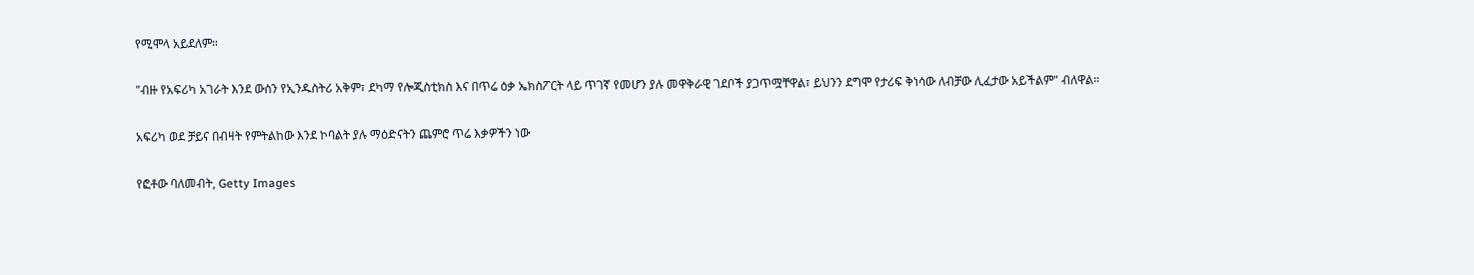የሚሞላ አይደለም።

"ብዙ የአፍሪካ አገራት እንደ ውስን የኢንዱስትሪ አቅም፣ ደካማ የሎጂስቲክስ እና በጥሬ ዕቃ ኤክስፖርት ላይ ጥገኛ የመሆን ያሉ መዋቅራዊ ገደቦች ያጋጥሟቸዋል፣ ይህንን ደግሞ የታሪፍ ቅነሳው ለብቻው ሊፈታው አይችልም" ብለዋል።

አፍሪካ ወደ ቻይና በብዛት የምትልከው እንደ ኮባልት ያሉ ማዕድናትን ጨምሮ ጥሬ እቃዎችን ነው

የፎቶው ባለመብት, Getty Images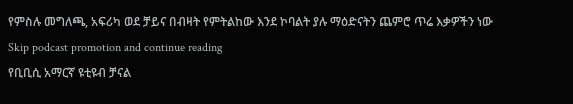የምስሉ መግለጫ, አፍሪካ ወደ ቻይና በብዛት የምትልከው እንደ ኮባልት ያሉ ማዕድናትን ጨምሮ ጥሬ እቃዎችን ነው
Skip podcast promotion and continue reading
የቢቢሲ አማርኛ ዩቲዩብ ቻናል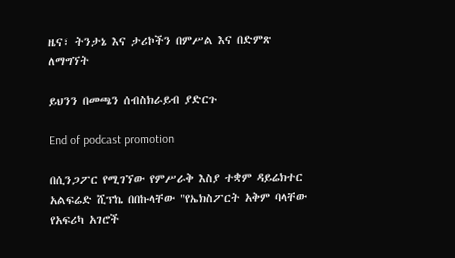ዜና፣ ትንታኔ እና ታሪኮችን በምሥል እና በድምጽ ለማግኘት

ይህንን በመጫን ሰብስክራይብ ያድርጉ

End of podcast promotion

በሲንጋፖር የሚገኘው የምሥራቅ እስያ ተቋም ዳይሬክተር አልፍሬድ ሺፕኬ በበኩላቸው "የኤክስፖርት አቅም ባላቸው የአፍሪካ አገሮች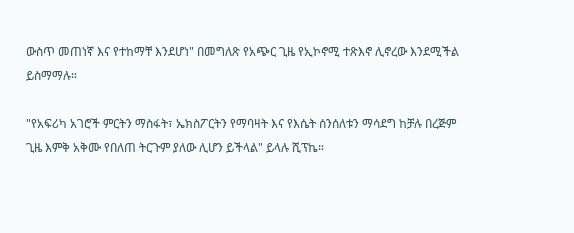ውስጥ መጠነኛ እና የተከማቸ እንደሆነ" በመግለጽ የአጭር ጊዜ የኢኮኖሚ ተጽእኖ ሊኖረው እንደሚችል ይስማማሉ።

"የአፍሪካ አገሮች ምርትን ማስፋት፣ ኤክስፖርትን የማባዛት እና የእሴት ሰንሰለቱን ማሳደግ ከቻሉ በረጅም ጊዜ እምቅ አቅሙ የበለጠ ትርጉም ያለው ሊሆን ይችላል" ይላሉ ሺፕኬ።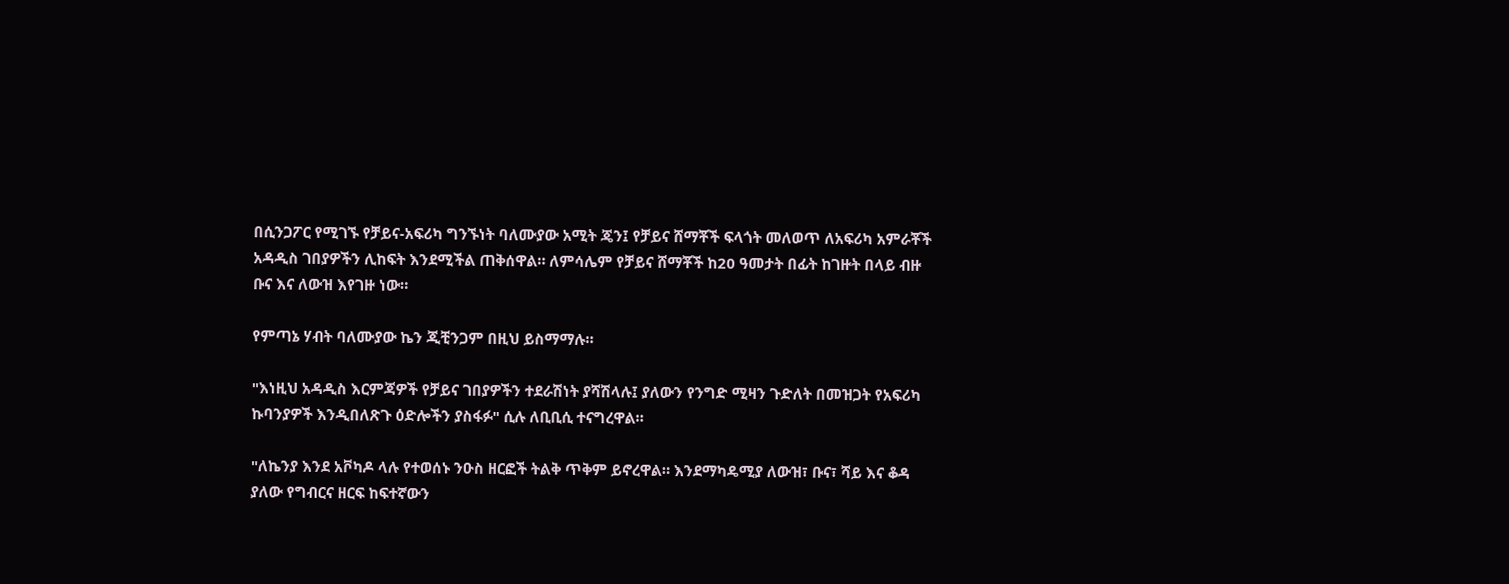በሲንጋፖር የሚገኙ የቻይና-አፍሪካ ግንኙነት ባለሙያው አሚት ጄን፤ የቻይና ሸማቾች ፍላጎት መለወጥ ለአፍሪካ አምራቾች አዳዲስ ገበያዎችን ሊከፍት እንደሚችል ጠቅሰዋል። ለምሳሌም የቻይና ሸማቾች ከ20 ዓመታት በፊት ከገዙት በላይ ብዙ ቡና እና ለውዝ እየገዙ ነው።

የምጣኔ ሃብት ባለሙያው ኬን ጂቺንጋም በዚህ ይስማማሉ።

"እነዚህ አዳዲስ እርምጃዎች የቻይና ገበያዎችን ተደራሽነት ያሻሽላሉ፤ ያለውን የንግድ ሚዛን ጉድለት በመዝጋት የአፍሪካ ኩባንያዎች እንዲበለጽጉ ዕድሎችን ያስፋፉ" ሲሉ ለቢቢሲ ተናግረዋል።

"ለኬንያ እንደ አቮካዶ ላሉ የተወሰኑ ንዑስ ዘርፎች ትልቅ ጥቅም ይኖረዋል። እንደማካዴሚያ ለውዝ፣ ቡና፣ ሻይ እና ቆዳ ያለው የግብርና ዘርፍ ከፍተኛውን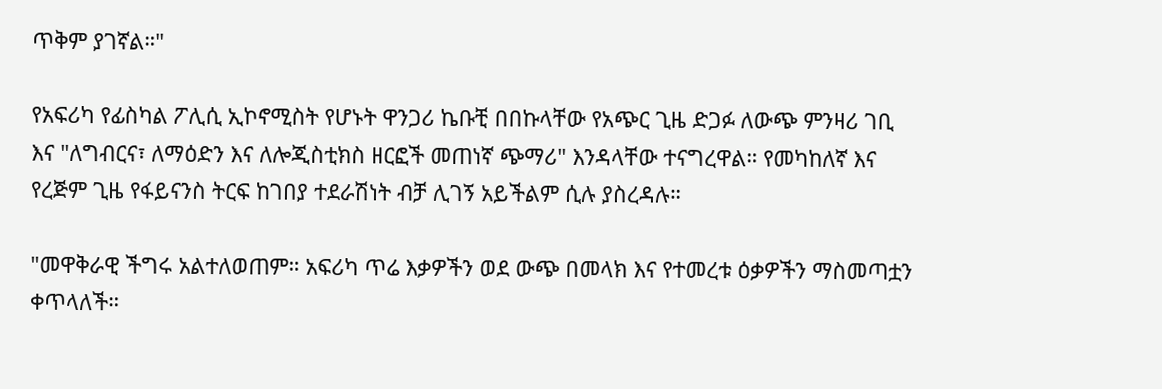ጥቅም ያገኛል።"

የአፍሪካ የፊስካል ፖሊሲ ኢኮኖሚስት የሆኑት ዋንጋሪ ኬቡቺ በበኩላቸው የአጭር ጊዜ ድጋፉ ለውጭ ምንዛሪ ገቢ እና "ለግብርና፣ ለማዕድን እና ለሎጂስቲክስ ዘርፎች መጠነኛ ጭማሪ" እንዳላቸው ተናግረዋል። የመካከለኛ እና የረጅም ጊዜ የፋይናንስ ትርፍ ከገበያ ተደራሽነት ብቻ ሊገኝ አይችልም ሲሉ ያስረዳሉ።

"መዋቅራዊ ችግሩ አልተለወጠም። አፍሪካ ጥሬ እቃዎችን ወደ ውጭ በመላክ እና የተመረቱ ዕቃዎችን ማስመጣቷን ቀጥላለች።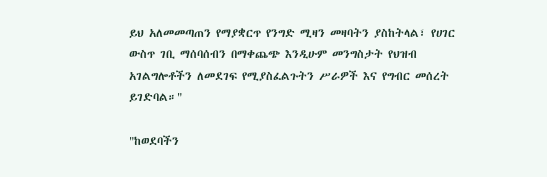ይህ አለመመጣጠን የማያቋርጥ የንግድ ሚዛን መዛባትን ያስከትላል፣ የሀገር ውስጥ ገቢ ማሰባሰብን በማቀጨጭ እንዲሁም መንግስታት የህዝብ አገልግሎቶችን ለመደገፍ የሚያስፈልጉትን ሥራዎች እና የግብር መሰረት ይገድባል።"

"ከወደባችን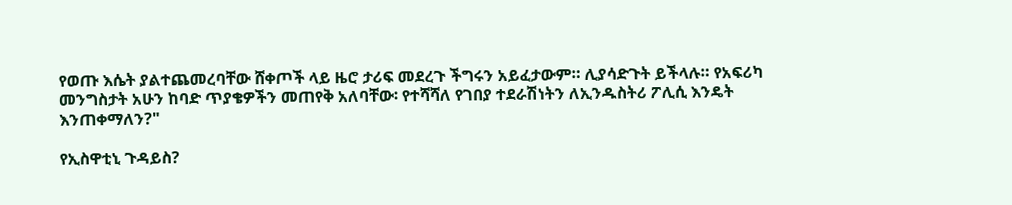የወጡ እሴት ያልተጨመረባቸው ሸቀጦች ላይ ዜሮ ታሪፍ መደረጉ ችግሩን አይፈታውም። ሊያሳድጉት ይችላሉ። የአፍሪካ መንግስታት አሁን ከባድ ጥያቄዎችን መጠየቅ አለባቸው፡ የተሻሻለ የገበያ ተደራሽነትን ለኢንዱስትሪ ፖሊሲ እንዴት እንጠቀማለን?"

የኢስዋቲኒ ጉዳይስ?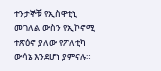ተንታኞቹ የኢስዋቲኒ መገለል ውስን የኢኮኖሚ ተጽዕኖ ያለው የፖለቲካ ውሳኔ እንደሆነ ያምናሉ።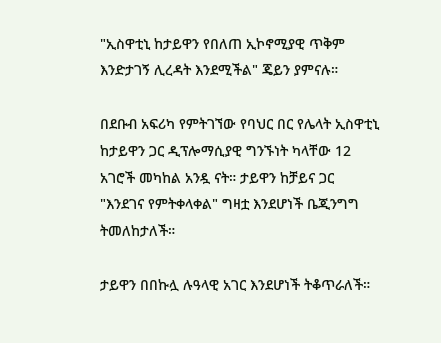"ኢስዋቲኒ ከታይዋን የበለጠ ኢኮኖሚያዊ ጥቅም እንድታገኝ ሊረዳት እንደሚችል" ጄይን ያምናሉ።

በደቡብ አፍሪካ የምትገኘው የባህር በር የሌላት ኢስዋቲኒ ከታይዋን ጋር ዲፕሎማሲያዊ ግንኙነት ካላቸው 12 አገሮች መካከል አንዷ ናት። ታይዋን ከቻይና ጋር "እንደገና የምትቀላቀል" ግዛቷ እንደሆነች ቤጂንግግ ትመለከታለች።

ታይዋን በበኩሏ ሉዓላዊ አገር እንደሆነች ትቆጥራለች።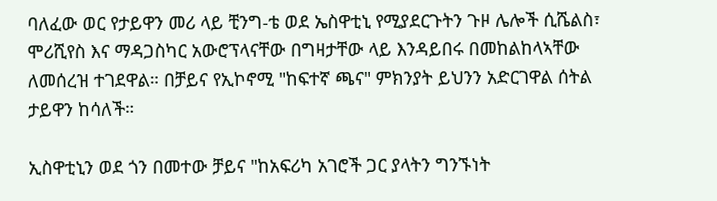ባለፈው ወር የታይዋን መሪ ላይ ቺንግ-ቴ ወደ ኤስዋቲኒ የሚያደርጉትን ጉዞ ሌሎች ሲሼልስ፣ ሞሪሺየስ እና ማዳጋስካር አውሮፕላናቸው በግዛታቸው ላይ እንዳይበሩ በመከልከላኣቸው ለመሰረዝ ተገደዋል። በቻይና የኢኮኖሚ "ከፍተኛ ጫና" ምክንያት ይህንን አድርገዋል ሰትል ታይዋን ከሳለች።

ኢስዋቲኒን ወደ ጎን በመተው ቻይና "ከአፍሪካ አገሮች ጋር ያላትን ግንኙነት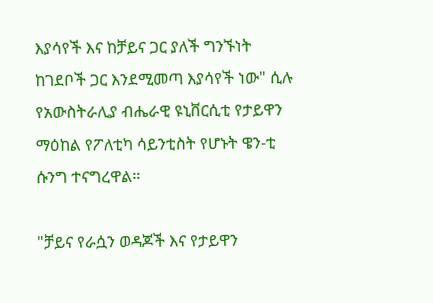እያሳየች እና ከቻይና ጋር ያለች ግንኙነት ከገደቦች ጋር እንደሚመጣ እያሳየች ነው" ሲሉ የአውስትራሊያ ብሔራዊ ዩኒቨርሲቲ የታይዋን ማዕከል የፖለቲካ ሳይንቲስት የሆኑት ዌን-ቲ ሱንግ ተናግረዋል።

"ቻይና የራሷን ወዳጆች እና የታይዋን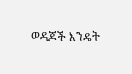ወዳጆች እንዴት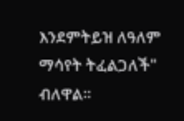እንደምትይዝ ለዓለም ማሳየት ትፈልጋለች" ብለዋል።